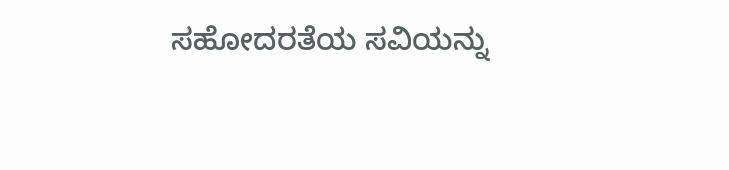ಸಹೋದರತೆಯ ‌ಸವಿಯನ್ನು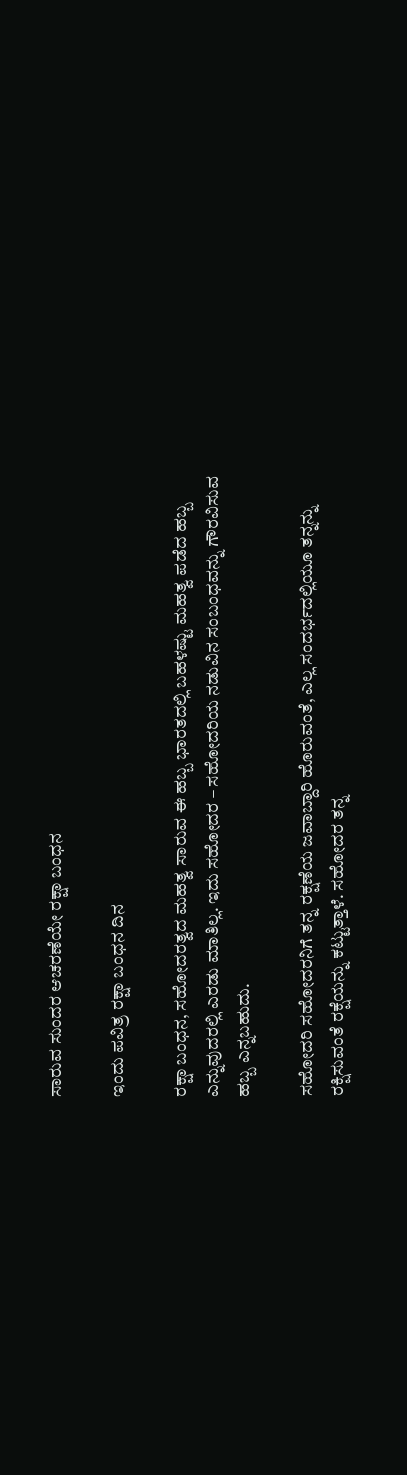ಸಾರುವ ಸುಂದರ ಆಚರಣೆಯೇ ‌ರಕ್ಷಾ ಬಂಧನ

ಇಂದು ಪವಿತ್ರ ರಕ್ಷಾ ಬಂಧನ ದಿನ

ರಕ್ಷಾ ಬಂಧನ, ಸಹೋದರತ್ವದ ಮಹತ್ವ ಸಾರುವ ಈ ಹಬ್ಬ ಭಾರತದಲ್ಲಿ ಬಹಳಷ್ಟು ಮಹತ್ವ ಪಡೆದ ಹಬ್ಬ ಎನ್ನುವುದರಲ್ಲಿ ‌ಎರಡು ಮಾತಿಲ್ಲ. ಇದು ಸಹೋದರ – ಸಹೋದರಿಯ ನಡುವಿನ ಸಂಬಂಧವನ್ನು ಗೌರವಿಸುವ ಹಬ್ಬ ಎನ್ನಬಹುದು.

ಸಹೋದರಿ ಸಹೋದರನಿಗೆ ತನ್ನ ರಕ್ಷಣೆಯ ಜವಾಬ್ದಾರಿ ಹೊರುವಂತೆ, ಎಲ್ಲ ಸಂದರ್ಭದಲ್ಲಿಯೂ ತನ್ನನ್ನು ರಕ್ಷಿಸುವಂತೆ ರಕ್ಷೆಯನ್ನು ಕಟ್ಟುತ್ತಾಳೆ. ಸಹೋದರ ತನ್ನ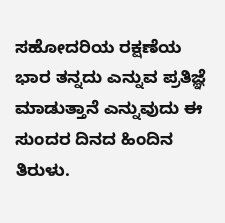ಸಹೋದರಿಯ ರಕ್ಷಣೆಯ ಭಾರ ತನ್ನದು ಎನ್ನುವ ಪ್ರತಿಜ್ಞೆ ಮಾಡುತ್ತಾನೆ ಎನ್ನುವುದು ಈ ಸುಂದರ ದಿನದ ಹಿಂದಿನ ತಿರುಳು.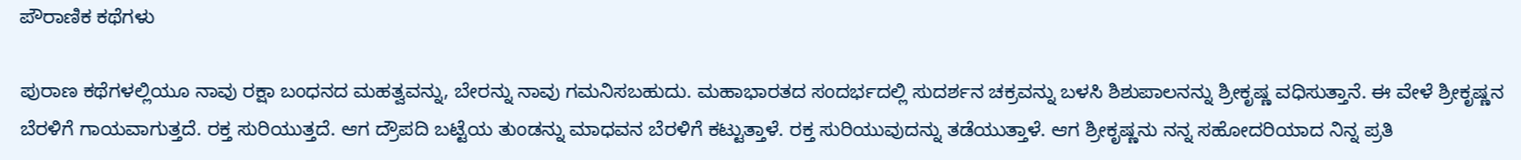ಪೌರಾಣಿಕ ಕಥೆಗಳು

ಪುರಾಣ ಕಥೆಗಳಲ್ಲಿಯೂ ನಾವು ರಕ್ಷಾ ಬಂಧನದ ಮಹತ್ವವನ್ನು, ಬೇರನ್ನು ನಾವು ಗಮನಿಸಬಹುದು. ಮಹಾಭಾರತದ ಸಂದರ್ಭದಲ್ಲಿ ಸುದರ್ಶನ ಚಕ್ರವನ್ನು ಬಳಸಿ ಶಿಶುಪಾಲನನ್ನು ಶ್ರೀಕೃಷ್ಣ ವಧಿಸುತ್ತಾನೆ. ಈ ವೇಳೆ ಶ್ರೀಕೃಷ್ಣನ ಬೆರಳಿಗೆ ಗಾಯವಾಗುತ್ತದೆ. ರಕ್ತ ಸುರಿಯುತ್ತದೆ. ಆಗ ದ್ರೌಪದಿ ಬಟ್ಟೆಯ ತುಂಡನ್ನು ಮಾಧವನ ಬೆರಳಿಗೆ ಕಟ್ಟುತ್ತಾಳೆ. ರಕ್ತ ಸುರಿಯುವುದನ್ನು ತಡೆಯುತ್ತಾಳೆ. ಆಗ ಶ್ರೀಕೃಷ್ಣನು ನನ್ನ ಸಹೋದರಿಯಾದ ನಿನ್ನ ಪ್ರತಿ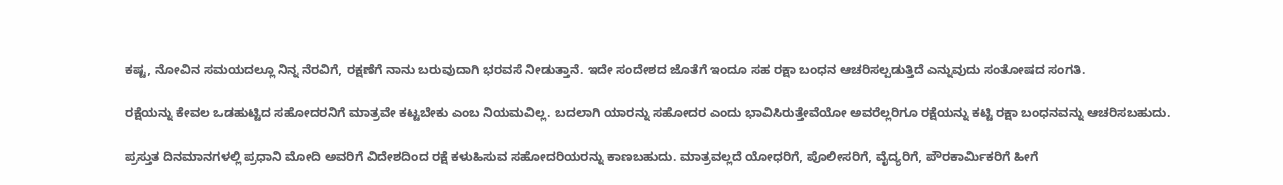ಕಷ್ಟ, ನೋವಿನ ಸಮಯದಲ್ಲೂ ನಿನ್ನ ನೆರವಿಗೆ, ರಕ್ಷಣೆಗೆ ನಾನು ಬರುವುದಾಗಿ ಭರವಸೆ ನೀಡುತ್ತಾನೆ. ಇದೇ ಸಂದೇಶದ ಜೊತೆಗೆ ಇಂದೂ ಸಹ ರಕ್ಷಾ ಬಂಧನ ಆಚರಿಸಲ್ಪಡುತ್ತಿದೆ ಎನ್ನುವುದು ಸಂತೋಷದ ಸಂಗತಿ.

ರಕ್ಷೆಯನ್ನು ಕೇವಲ ಒಡಹುಟ್ಟಿದ ಸಹೋದರನಿಗೆ ಮಾತ್ರವೇ ಕಟ್ಟಬೇಕು ಎಂಬ ನಿಯಮವಿಲ್ಲ. ಬದಲಾಗಿ ಯಾರನ್ನು ಸಹೋದರ ಎಂದು ಭಾವಿಸಿರುತ್ತೇವೆಯೋ ಅವರೆಲ್ಲರಿಗೂ ರಕ್ಷೆಯನ್ನು ಕಟ್ಟಿ ರಕ್ಷಾ ಬಂಧನವನ್ನು ಆಚರಿಸಬಹುದು.

ಪ್ರಸ್ತುತ ದಿನಮಾನಗಳಲ್ಲಿ ಪ್ರಧಾನಿ ಮೋದಿ ಅವರಿಗೆ ವಿದೇಶದಿಂದ ರಕ್ಷೆ ಕಳುಹಿಸುವ ಸಹೋದರಿಯರನ್ನು ಕಾಣಬಹುದು. ಮಾತ್ರವಲ್ಲದೆ ಯೋಧರಿಗೆ, ಪೊಲೀಸರಿಗೆ, ವೈದ್ಯರಿಗೆ, ಪೌರ‌ಕಾರ್ಮಿಕರಿಗೆ ಹೀಗೆ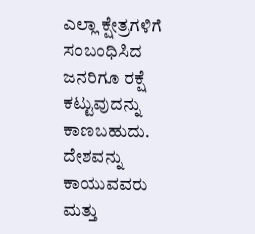ಎಲ್ಲಾ ಕ್ಷೇತ್ರಗಳಿಗೆ ಸಂಬಂಧಿಸಿದ ಜನರಿಗೂ ರಕ್ಷೆ ಕಟ್ಟುವುದನ್ನು ಕಾಣಬಹುದು. ದೇಶವನ್ನು ಕಾಯುವವರು ಮತ್ತು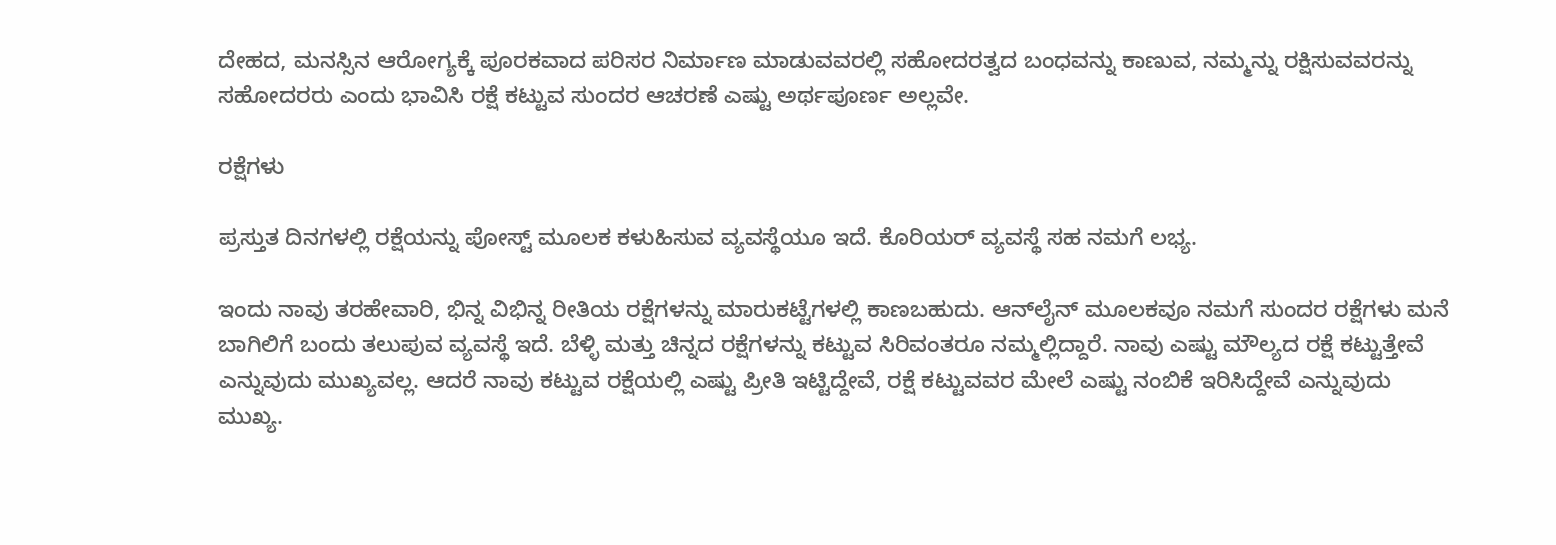ದೇಹದ, ಮನಸ್ಸಿನ ಆರೋಗ್ಯಕ್ಕೆ ಪೂರಕವಾದ ಪರಿಸರ ನಿರ್ಮಾಣ ಮಾಡುವವರಲ್ಲಿ ಸಹೋದರತ್ವದ ಬಂಧವನ್ನು ಕಾಣುವ, ನಮ್ಮನ್ನು ರಕ್ಷಿಸುವವರನ್ನು ಸಹೋದರರು ಎಂದು ಭಾವಿಸಿ ರಕ್ಷೆ ಕಟ್ಟುವ ಸುಂದರ ಆಚರಣೆ ಎಷ್ಟು ಅರ್ಥಪೂರ್ಣ ಅಲ್ಲವೇ.

ರಕ್ಷೆಗಳು

ಪ್ರಸ್ತುತ ದಿನಗಳಲ್ಲಿ ರಕ್ಷೆಯನ್ನು ಪೋಸ್ಟ್ ಮೂಲಕ ಕಳುಹಿಸುವ ವ್ಯವಸ್ಥೆಯೂ ಇದೆ. ಕೊರಿಯರ್ ವ್ಯವಸ್ಥೆ ಸಹ ನಮಗೆ ಲಭ್ಯ.

ಇಂದು ನಾವು ತರಹೇವಾರಿ, ಭಿನ್ನ ವಿಭಿನ್ನ ರೀತಿಯ ರಕ್ಷೆಗಳನ್ನು ಮಾರುಕಟ್ಟೆಗಳಲ್ಲಿ ಕಾಣಬಹುದು. ಆನ್‌ಲೈನ್ ಮೂಲಕವೂ ನಮಗೆ ಸುಂದರ ರಕ್ಷೆಗಳು ಮನೆ ಬಾಗಿಲಿಗೆ ಬಂದು ತಲುಪುವ ವ್ಯವಸ್ಥೆ ಇದೆ. ಬೆಳ್ಳಿ ಮತ್ತು ಚಿನ್ನದ ರಕ್ಷೆಗಳನ್ನು ಕಟ್ಟುವ ಸಿರಿವಂತರೂ ನಮ್ಮಲ್ಲಿದ್ದಾರೆ. ನಾವು ಎಷ್ಟು ಮೌಲ್ಯದ ರಕ್ಷೆ ಕಟ್ಟುತ್ತೇವೆ ಎನ್ನುವುದು ಮುಖ್ಯವಲ್ಲ. ಆದರೆ ನಾವು ಕಟ್ಟುವ ರಕ್ಷೆಯಲ್ಲಿ ಎಷ್ಟು ಪ್ರೀತಿ ಇಟ್ಟಿದ್ದೇವೆ, ರಕ್ಷೆ ಕಟ್ಟುವವರ ಮೇಲೆ ಎಷ್ಟು ನಂಬಿಕೆ ಇರಿಸಿದ್ದೇವೆ ಎನ್ನುವುದು ಮುಖ್ಯ.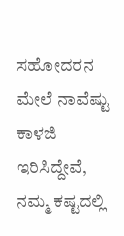ಸಹೋದರನ ಮೇಲೆ ನಾವೆಷ್ಟು ಕಾಳಜಿ ಇರಿಸಿದ್ದೇವೆ, ನಮ್ಮ ಕಷ್ಟದಲ್ಲಿ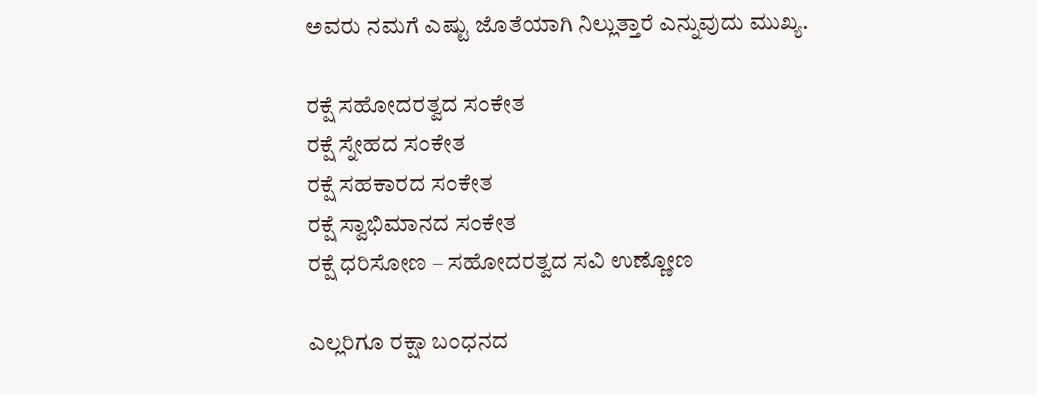ಅವರು ನಮಗೆ ಎಷ್ಟು ಜೊತೆಯಾಗಿ ನಿಲ್ಲುತ್ತಾರೆ ಎನ್ನುವುದು ಮುಖ್ಯ.

ರಕ್ಷೆ ಸಹೋದರತ್ವದ ಸಂಕೇತ
ರಕ್ಷೆ ಸ್ನೇಹದ ಸಂಕೇತ
ರಕ್ಷೆ ಸಹಕಾರದ ಸಂಕೇತ
ರಕ್ಷೆ ಸ್ವಾಭಿಮಾನದ ಸಂಕೇತ
ರಕ್ಷೆ ಧರಿಸೋಣ – ಸಹೋದರತ್ವದ ಸವಿ ಉಣ್ಣೋಣ

ಎಲ್ಲರಿಗೂ ರಕ್ಷಾ ಬಂಧನದ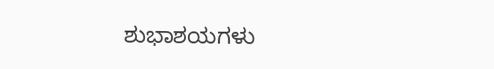ಶುಭಾಶಯಗಳು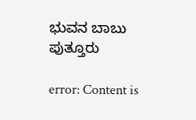ಭುವನ ಬಾಬು ಪುತ್ತೂರು

error: Content is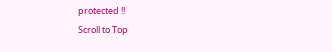protected !!
Scroll to Top